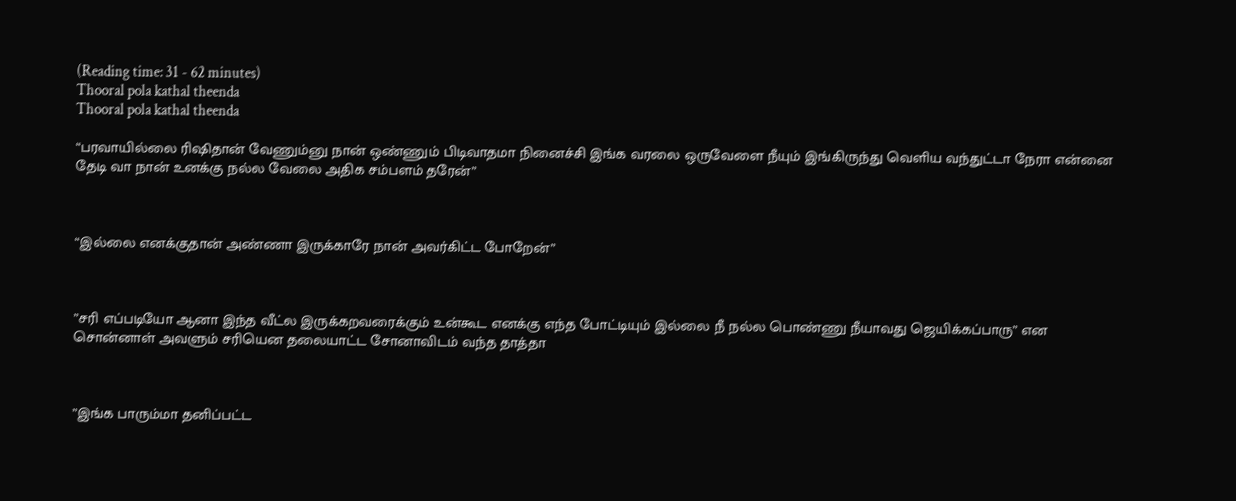(Reading time: 31 - 62 minutes)
Thooral pola kathal theenda
Thooral pola kathal theenda

“பரவாயில்லை ரிஷிதான் வேணும்னு நான் ஒண்ணும் பிடிவாதமா நினைச்சி இங்க வரலை ஒருவேளை நீயும் இங்கிருந்து வெளிய வந்துட்டா நேரா என்னை தேடி வா நான் உனக்கு நல்ல வேலை அதிக சம்பளம் தரேன்”



“இல்லை எனக்குதான் அண்ணா இருக்காரே நான் அவர்கிட்ட போறேன்”



”சரி எப்படியோ ஆனா இந்த வீட்ல இருக்கறவரைக்கும் உன்கூட எனக்கு எந்த போட்டியும் இல்லை நீ நல்ல பொண்ணு நீயாவது ஜெயிக்கப்பாரு” என சொன்னாள் அவளும் சரியென தலையாட்ட சோனாவிடம் வந்த தாத்தா



”இங்க பாரும்மா தனிப்பட்ட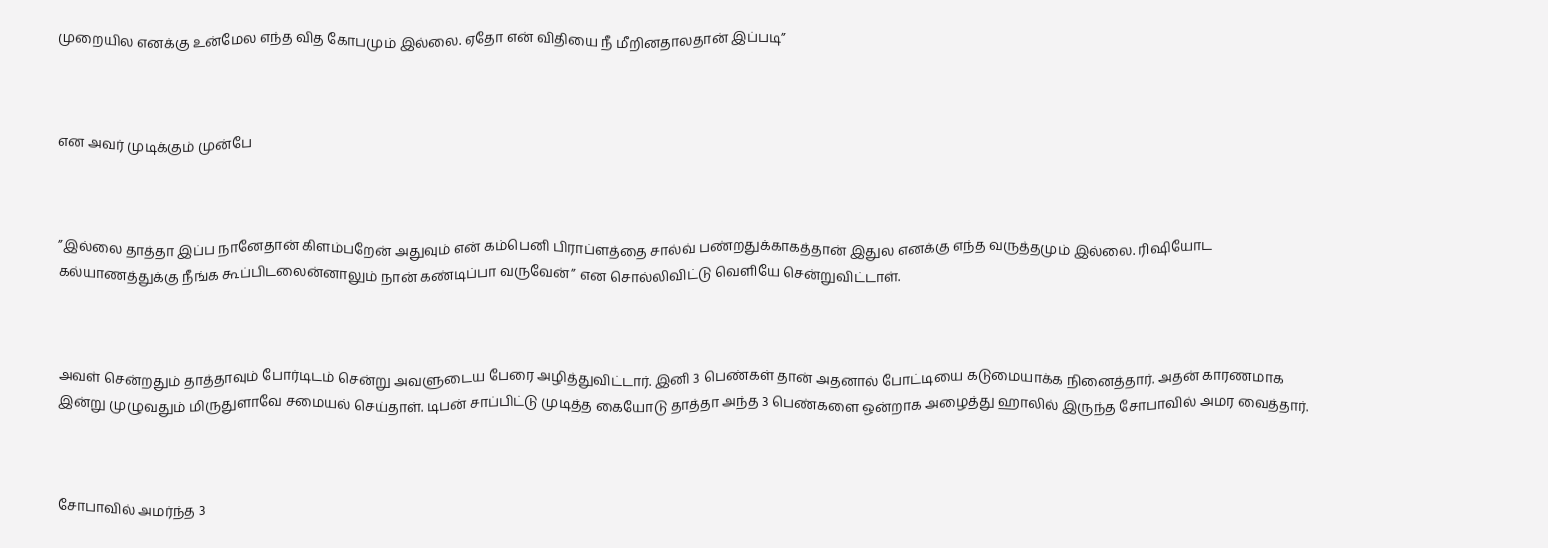முறையில எனக்கு உன்மேல எந்த வித கோபமும் இல்லை. ஏதோ என் விதியை நீ மீறினதாலதான் இப்படி”



என அவர் முடிக்கும் முன்பே



”இல்லை தாத்தா இப்ப நானேதான் கிளம்பறேன் அதுவும் என் கம்பெனி பிராப்ளத்தை சால்வ் பண்றதுக்காகத்தான் இதுல எனக்கு எந்த வருத்தமும் இல்லை. ரிஷியோட கல்யாணத்துக்கு நீங்க கூப்பிடலைன்னாலும் நான் கண்டிப்பா வருவேன்” என சொல்லிவிட்டு வெளியே சென்றுவிட்டாள்.



அவள் சென்றதும் தாத்தாவும் போர்டிடம் சென்று அவளுடைய பேரை அழித்துவிட்டார். இனி 3 பெண்கள் தான் அதனால் போட்டியை கடுமையாக்க நினைத்தார். அதன் காரணமாக இன்று முழுவதும் மிருதுளாவே சமையல் செய்தாள். டிபன் சாப்பிட்டு முடித்த கையோடு தாத்தா அந்த 3 பெண்களை ஒன்றாக அழைத்து ஹாலில் இருந்த சோபாவில் அமர வைத்தார்.



சோபாவில் அமர்ந்த 3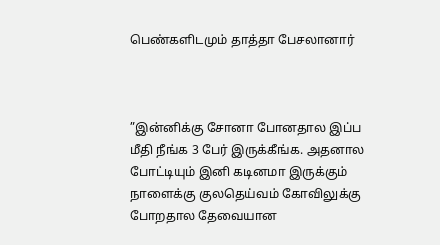பெண்களிடமும் தாத்தா பேசலானார்



”இன்னிக்கு சோனா போனதால இப்ப மீதி நீங்க 3 பேர் இருக்கீங்க. அதனால போட்டியும் இனி கடினமா இருக்கும் நாளைக்கு குலதெய்வம் கோவிலுக்கு போறதால தேவையான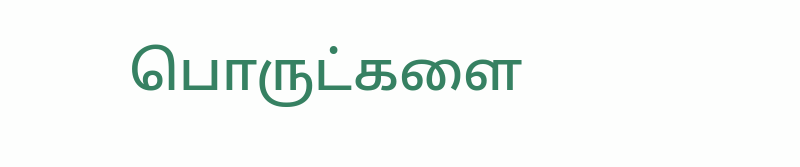பொருட்களை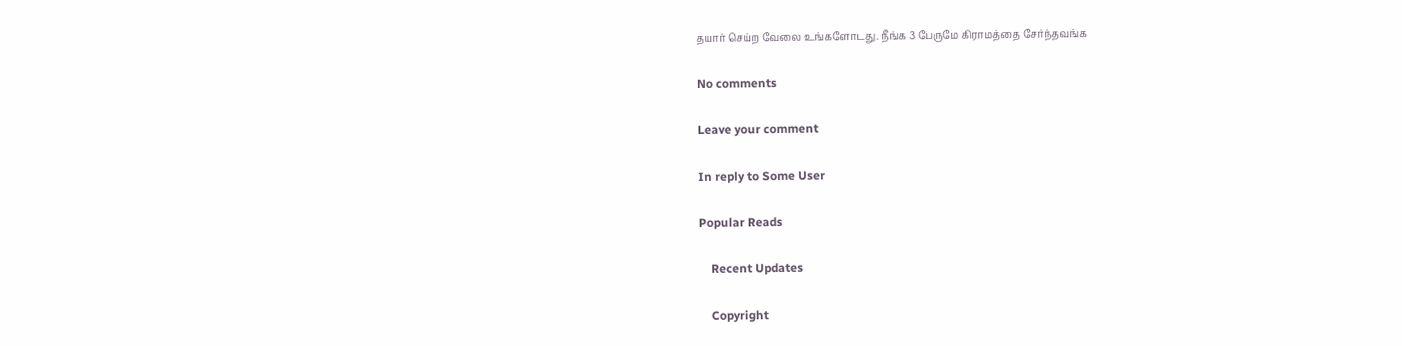தயார் செய்ற வேலை உங்களோடது. நீங்க 3 பேருமே கிராமத்தை சேர்ந்தவங்க

No comments

Leave your comment

In reply to Some User

Popular Reads

    Recent Updates

    Copyright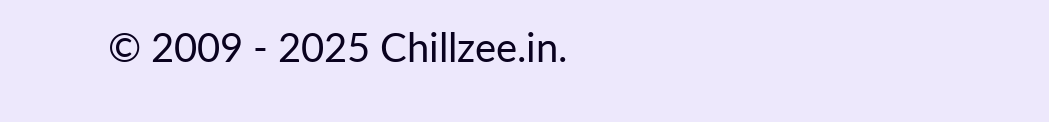© 2009 - 2025 Chillzee.in.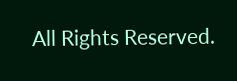All Rights Reserved.